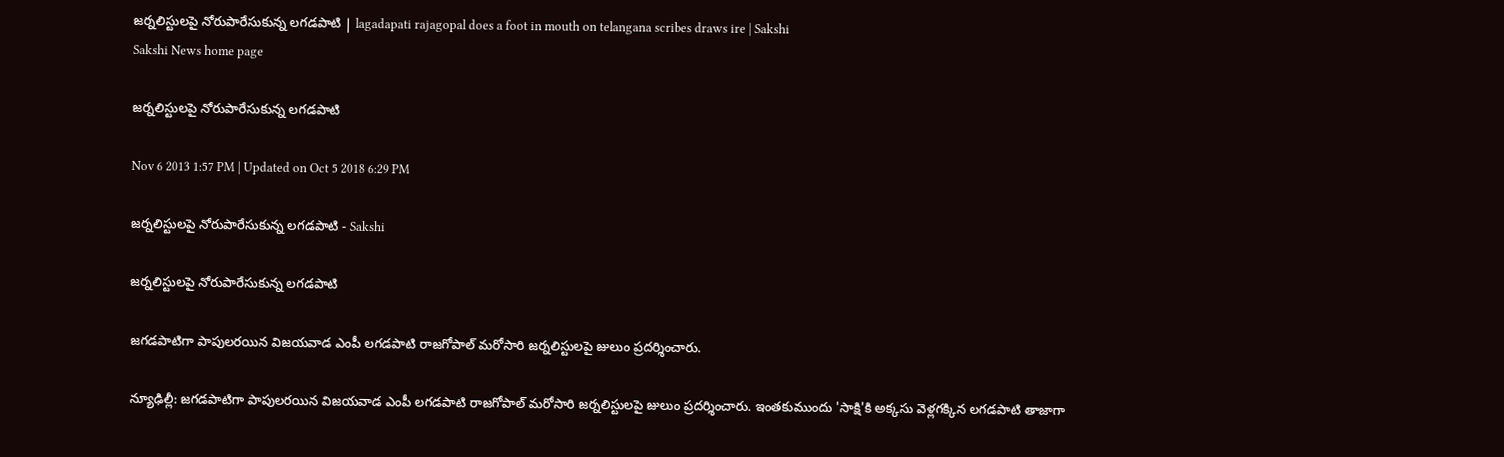జర్నలిస్టులపై నోరుపారేసుకున్న లగడపాటి | lagadapati rajagopal does a foot in mouth on telangana scribes draws ire | Sakshi
Sakshi News home page

జర్నలిస్టులపై నోరుపారేసుకున్న లగడపాటి

Nov 6 2013 1:57 PM | Updated on Oct 5 2018 6:29 PM

జర్నలిస్టులపై నోరుపారేసుకున్న లగడపాటి - Sakshi

జర్నలిస్టులపై నోరుపారేసుకున్న లగడపాటి

జగడపాటిగా పాపులరయిన విజయవాడ ఎంపీ లగడపాటి రాజగోపాల్ మరోసారి జర్నలిస్టులపై జులుం ప్రదర్శించారు.

న్యూఢిల్లీ: జగడపాటిగా పాపులరయిన విజయవాడ ఎంపీ లగడపాటి రాజగోపాల్ మరోసారి జర్నలిస్టులపై జులుం ప్రదర్శించారు. ఇంతకుముందు 'సాక్షి'కి అక్కసు వెళ్లగక్కిన లగడపాటి తాజాగా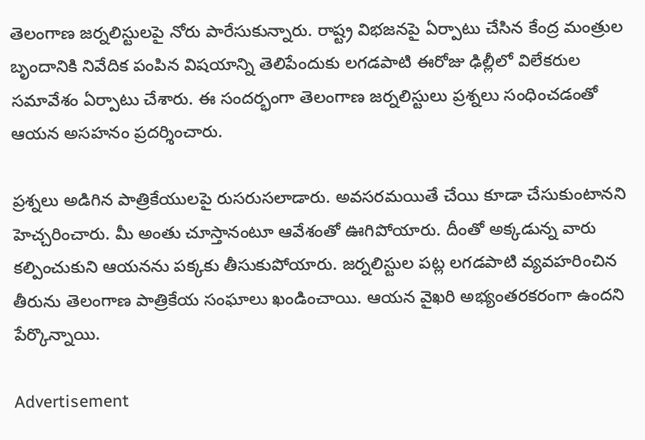తెలంగాణ జర్నలిస్టులపై నోరు పారేసుకున్నారు. రాష్ట్ర విభజనపై ఏర్పాటు చేసిన కేంద్ర మంత్రుల బృందానికి నివేదిక పంపిన విషయాన్ని తెలిపేందుకు లగడపాటి ఈరోజు ఢిల్లీలో విలేకరుల సమావేశం ఏర్పాటు చేశారు. ఈ సందర్భంగా తెలంగాణ జర్నలిస్టులు ప్రశ్నలు సంధించడంతో ఆయన అసహనం ప్రదర్శించారు.

ప్రశ్నలు అడిగిన పాత్రికేయులపై రుసరుసలాడారు. అవసరమయితే చేయి కూడా చేసుకుంటానని హెచ్చరించారు. మీ అంతు చూస్తానంటూ ఆవేశంతో ఊగిపోయారు. దీంతో అక్కడున్న వారు కల్పించుకుని ఆయనను పక్కకు తీసుకుపోయారు. జర్నలిస్టుల పట్ల లగడపాటి వ్యవహరించిన తీరును తెలంగాణ పాత్రికేయ సంఘాలు ఖండించాయి. ఆయన వైఖరి అభ్యంతరకరంగా ఉందని పేర్కొన్నాయి.

Advertisement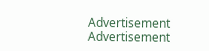Advertisement
Advertisement